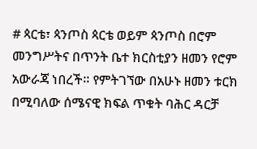# ጳርቴ፣ ጳንጦስ ጳርቴ ወይም ጳንጦስ በሮም መንግሥትና በጥንት ቤተ ክርስቲያን ዘመን የሮም አውራጃ ነበረች። የምትገኘው በአሁኑ ዘመን ቱርክ በሚባለው ሰሜናዊ ክፍል ጥቁት ባሕር ዳርቻ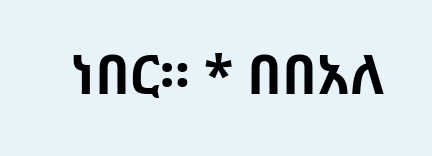ነበር። * በበአለ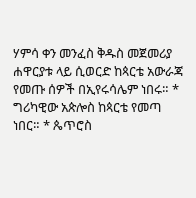ሃምሳ ቀን መንፈስ ቅዱስ መጀመሪያ ሐዋርያቱ ላይ ሲወርድ ከጳርቴ አውራጃ የመጡ ሰዎች በኢየሩሳሌም ነበሩ። * ግሪካዊው አጵሎስ ከጳርቴ የመጣ ነበር። * ጴጥሮስ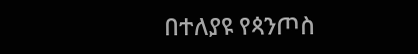በተለያዩ የጳንጦስ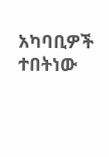አካባቢዎች ተበትነው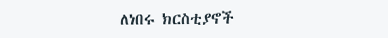ለነበሩ ክርስቲያኖች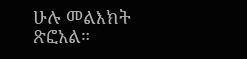ሁሉ መልእክት ጽፎአል።